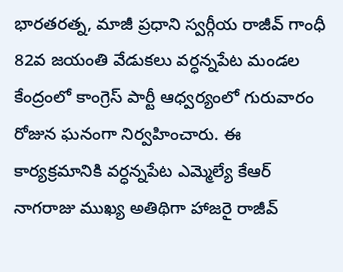భారతరత్న, మాజీ ప్రధాని స్వర్గీయ రాజీవ్ గాంధీ 82వ జయంతి వేడుకలు వర్ధన్నపేట మండల కేంద్రంలో కాంగ్రెస్ పార్టీ ఆధ్వర్యంలో గురువారం రోజున ఘనంగా నిర్వహించారు. ఈ కార్యక్రమానికి వర్ధన్నపేట ఎమ్మెల్యే కేఆర్ నాగరాజు ముఖ్య అతిథిగా హాజరై రాజీవ్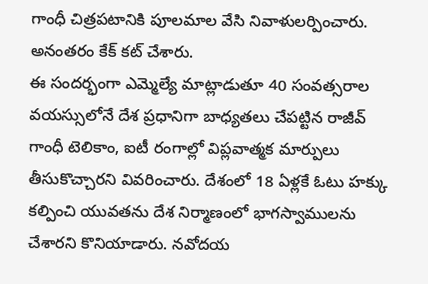గాంధీ చిత్రపటానికి పూలమాల వేసి నివాళులర్పించారు. అనంతరం కేక్ కట్ చేశారు.
ఈ సందర్భంగా ఎమ్మెల్యే మాట్లాడుతూ 40 సంవత్సరాల వయస్సులోనే దేశ ప్రధానిగా బాధ్యతలు చేపట్టిన రాజీవ్ గాంధీ టెలికాం, ఐటీ రంగాల్లో విప్లవాత్మక మార్పులు తీసుకొచ్చారని వివరించారు. దేశంలో 18 ఏళ్లకే ఓటు హక్కు కల్పించి యువతను దేశ నిర్మాణంలో భాగస్వాములను చేశారని కొనియాడారు. నవోదయ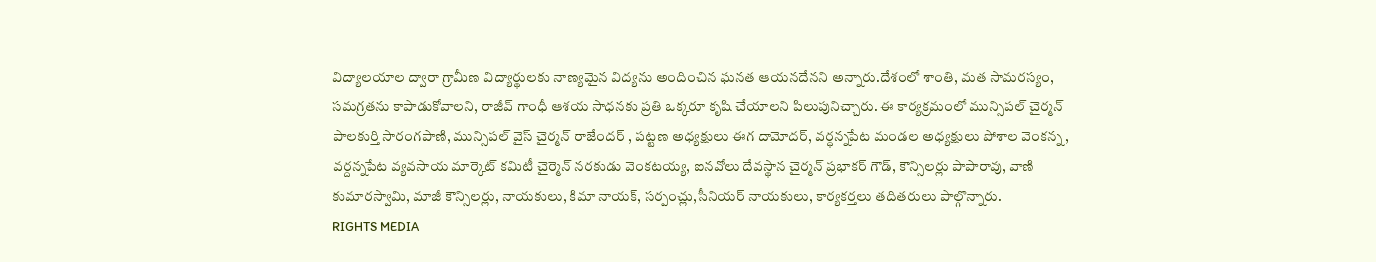విద్యాలయాల ద్వారా గ్రామీణ విద్యార్థులకు నాణ్యమైన విద్యను అందించిన ఘనత ఆయనదేనని అన్నారు.దేశంలో శాంతి, మత సామరస్యం, సమగ్రతను కాపాడుకోవాలని, రాజీవ్ గాంధీ ఆశయ సాధనకు ప్రతి ఒక్కరూ కృషి చేయాలని పిలుపునిచ్చారు. ఈ కార్యక్రమంలో మున్సిపల్ చైర్మన్ పాలకుర్తి సారంగపాణి, మున్సిపల్ వైస్ చైర్మన్ రాజేందర్ , పట్టణ అధ్యక్షులు ఈగ దామోదర్, వర్ధన్నపేట మండల అధ్యక్షులు పోశాల వెంకన్న, వర్దన్నపేట వ్యవసాయ మార్కెట్ కమిటీ చైర్మెన్ నరకుడు వెంకటయ్య, ఐనవోలు దేవస్థాన చైర్మన్ ప్రభాకర్ గౌడ్, కౌన్సిలర్లు పాపారావు, వాణి కుమారస్వామి, మాజీ కౌన్సిలర్లు, నాయకులు, కిమా నాయక్, సర్పంచ్లు,సీనియర్ నాయకులు, కార్యకర్తలు తదితరులు పాల్గొన్నారు.
RIGHTS MEDIA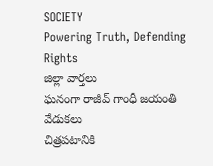SOCIETY
Powering Truth, Defending Rights
జిల్లా వార్తలు
ఘనంగా రాజీవ్ గాంధీ జయంతి వేడుకలు
చిత్రపటానికి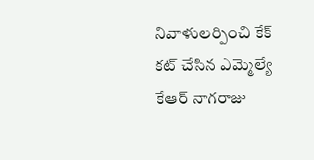నివాళులర్పించి కేక్ కట్ చేసిన ఎమ్మెల్యే కేఆర్ నాగరాజు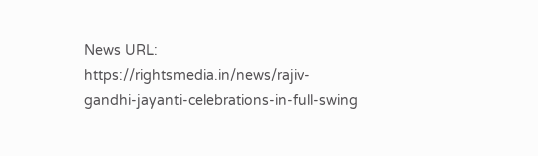News URL: https://rightsmedia.in/news/rajiv-gandhi-jayanti-celebrations-in-full-swing